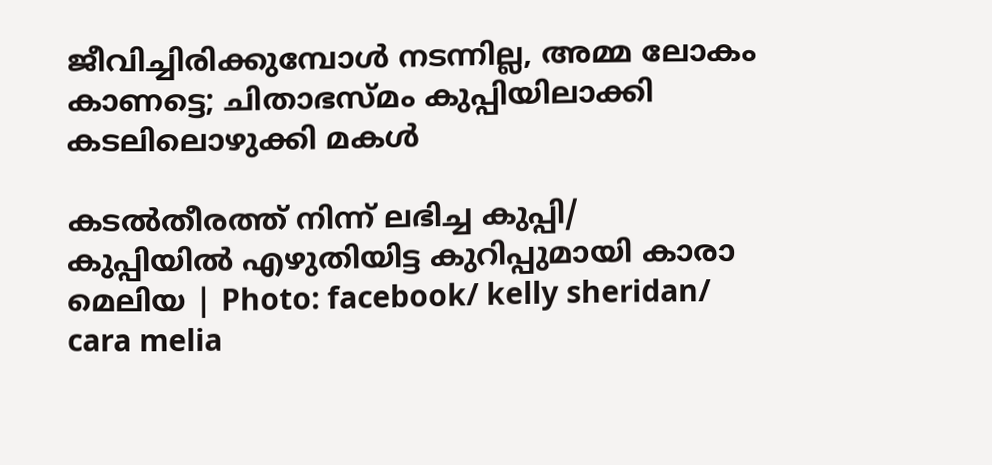ജീവിച്ചിരിക്കുമ്പോള്‍ നടന്നില്ല, അമ്മ ലോകം കാണട്ടെ; ചിതാഭസ്മം കുപ്പിയിലാക്കി കടലിലൊഴുക്കി മകള്‍

കടല്‍തീരത്ത് നിന്ന് ലഭിച്ച കുപ്പി/  കുപ്പിയില്‍ എഴുതിയിട്ട കുറിപ്പുമായി കാരാ മെലിയ | Photo: facebook/ kelly sheridan/ cara melia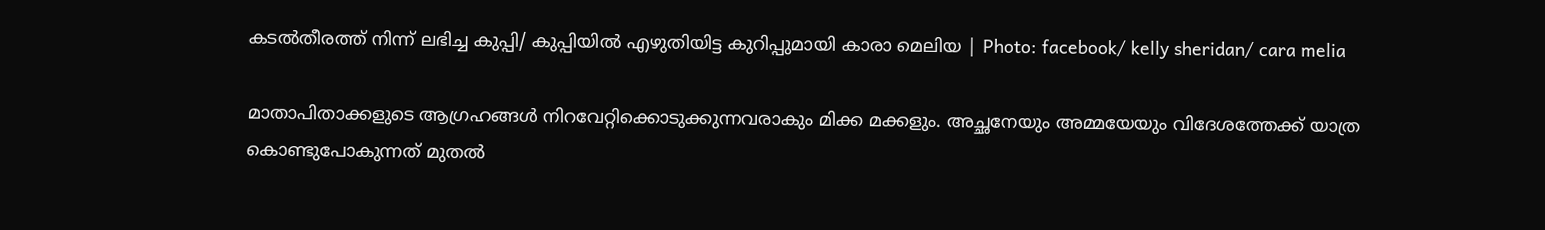കടല്‍തീരത്ത് നിന്ന് ലഭിച്ച കുപ്പി/ കുപ്പിയില്‍ എഴുതിയിട്ട കുറിപ്പുമായി കാരാ മെലിയ | Photo: facebook/ kelly sheridan/ cara melia

മാതാപിതാക്കളുടെ ആഗ്രഹങ്ങള്‍ നിറവേറ്റിക്കൊടുക്കുന്നവരാകും മിക്ക മക്കളും. അച്ഛനേയും അമ്മയേയും വിദേശത്തേക്ക് യാത്ര കൊണ്ടുപോകുന്നത് മുതല്‍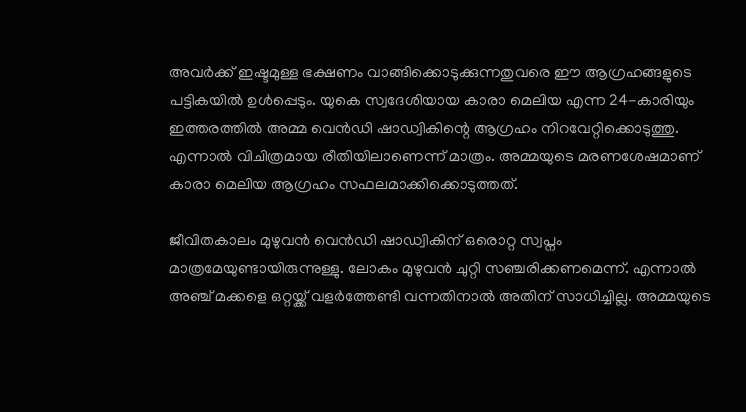അവര്‍ക്ക് ഇഷ്ടമുള്ള ഭക്ഷണം വാങ്ങിക്കൊടുക്കുന്നതുവരെ ഈ ആഗ്രഹങ്ങളുടെ പട്ടികയില്‍ ഉള്‍പ്പെടും. യുകെ സ്വദേശിയായ കാരാ മെലിയ എന്ന 24-കാരിയും ഇത്തരത്തില്‍ അമ്മ വെന്‍ഡി ഷാഡ്വികിന്റെ ആഗ്രഹം നിറവേറ്റിക്കൊടുത്തു. എന്നാല്‍ വിചിത്രമായ രീതിയിലാണെന്ന് മാത്രം. അമ്മയുടെ മരണശേഷമാണ് കാരാ മെലിയ ആഗ്രഹം സഫലമാക്കിക്കൊടുത്തത്.

ജീവിതകാലം മുഴുവന്‍ വെന്‍ഡി ഷാഡ്വികിന് ഒരൊറ്റ സ്വപ്നം മാത്രമേയുണ്ടായിരുന്നുള്ളു. ലോകം മുഴുവന്‍ ചുറ്റി സഞ്ചരിക്കണമെന്ന്. എന്നാല്‍ അഞ്ച് മക്കളെ ഒറ്റയ്ക്ക് വളര്‍ത്തേണ്ടി വന്നതിനാല്‍ അതിന് സാധിച്ചില്ല. അമ്മയുടെ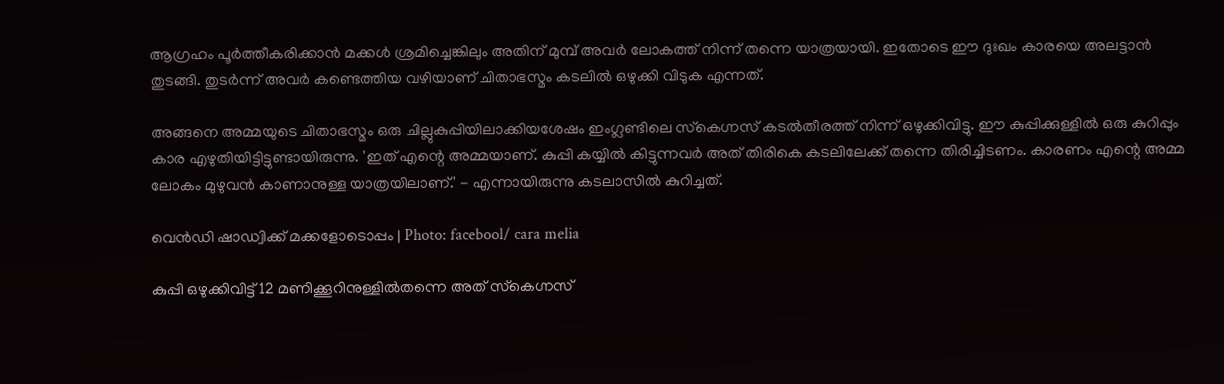ആഗ്രഹം പൂര്‍ത്തീകരിക്കാന്‍ മക്കള്‍ ശ്രമിച്ചെങ്കിലും അതിന് മുമ്പ് അവര്‍ ലോകത്ത് നിന്ന് തന്നെ യാത്രയായി. ഇതോടെ ഈ ദുഃഖം കാരയെ അലട്ടാന്‍ തുടങ്ങി. തുടര്‍ന്ന് അവര്‍ കണ്ടെത്തിയ വഴിയാണ് ചിതാഭസ്മം കടലില്‍ ഒഴുക്കി വിടുക എന്നത്.

അങ്ങനെ അമ്മയുടെ ചിതാഭസ്മം ഒരു ചില്ലുകുപ്പിയിലാക്കിയശേഷം ഇംഗ്ലണ്ടിലെ സ്‌കെഗ്നസ് കടല്‍തീരത്ത് നിന്ന് ഒഴുക്കിവിട്ടു. ഈ കുപ്പിക്കുള്ളില്‍ ഒരു കുറിപ്പും കാര എഴുതിയിട്ടിട്ടുണ്ടായിരുന്നു. 'ഇത് എന്റെ അമ്മയാണ്. കുപ്പി കയ്യില്‍ കിട്ടുന്നവര്‍ അത് തിരികെ കടലിലേക്ക് തന്നെ തിരിച്ചിടണം. കാരണം എന്റെ അമ്മ ലോകം മുഴുവന്‍ കാണാനുള്ള യാത്രയിലാണ്.' - എന്നായിരുന്നു കടലാസില്‍ കുറിച്ചത്.

വെന്‍ഡി ഷാഡ്വിക്ക് മക്കളോടൊപ്പം | Photo: facebool/ cara melia

കുപ്പി ഒഴുക്കിവിട്ട് 12 മണിക്കൂറിനുള്ളില്‍തന്നെ അത് സ്‌കെഗ്നസ്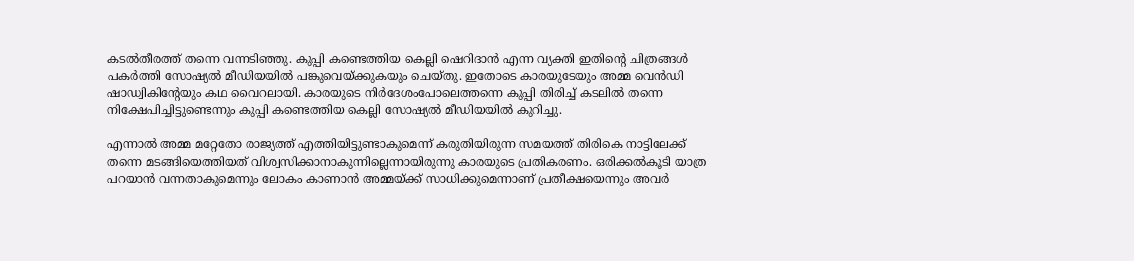കടല്‍തീരത്ത് തന്നെ വന്നടിഞ്ഞു. കുപ്പി കണ്ടെത്തിയ കെല്ലി ഷെറിദാന്‍ എന്ന വ്യക്തി ഇതിന്റെ ചിത്രങ്ങള്‍ പകര്‍ത്തി സോഷ്യല്‍ മീഡിയയില്‍ പങ്കുവെയ്ക്കുകയും ചെയ്തു. ഇതോടെ കാരയുടേയും അമ്മ വെന്‍ഡി ഷാഡ്വികിന്റേയും കഥ വൈറലായി. കാരയുടെ നിര്‍ദേശംപോലെത്തന്നെ കുപ്പി തിരിച്ച് കടലില്‍ തന്നെ നിക്ഷേപിച്ചിട്ടുണ്ടെന്നും കുപ്പി കണ്ടെത്തിയ കെല്ലി സോഷ്യല്‍ മീഡിയയില്‍ കുറിച്ചു.

എന്നാല്‍ അമ്മ മറ്റേതോ രാജ്യത്ത് എത്തിയിട്ടുണ്ടാകുമെന്ന് കരുതിയിരുന്ന സമയത്ത് തിരികെ നാട്ടിലേക്ക് തന്നെ മടങ്ങിയെത്തിയത് വിശ്വസിക്കാനാകുന്നില്ലെന്നായിരുന്നു കാരയുടെ പ്രതികരണം. ഒരിക്കല്‍കൂടി യാത്ര പറയാന്‍ വന്നതാകുമെന്നും ലോകം കാണാന്‍ അമ്മയ്ക്ക് സാധിക്കുമെന്നാണ് പ്രതീക്ഷയെന്നും അവര്‍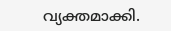വ്യക്തമാക്കി.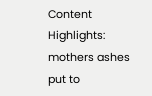Content Highlights: mothers ashes put to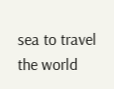sea to travel the world